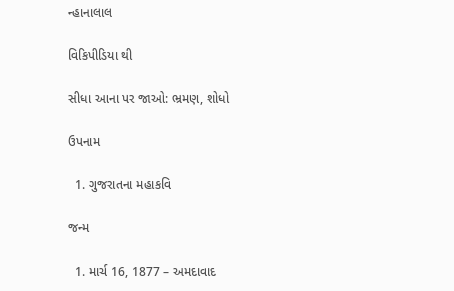ન્હાનાલાલ

વિકિપીડિયા થી

સીધા આના પર જાઓ: ભ્રમણ, શોધો

ઉપનામ

  1. ગુજરાતના મહાકવિ

જન્મ

  1. માર્ચ 16, 1877 – અમદાવાદ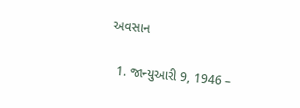અવસાન

  1. જાન્યુઆરી 9, 1946 –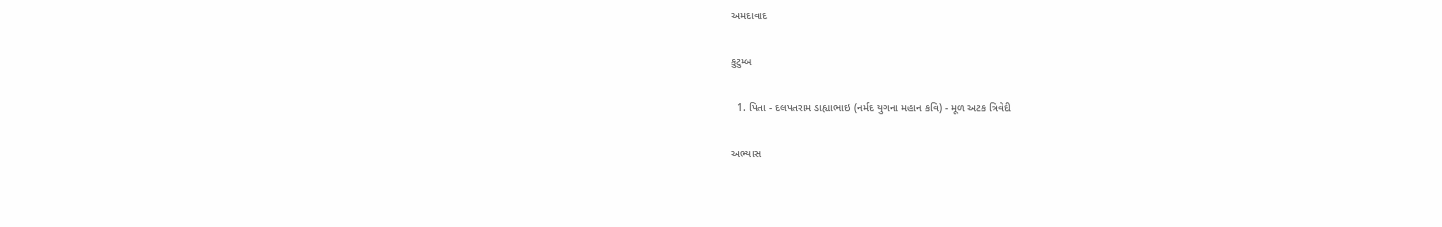અમદાવાદ

કુટુમ્બ

  1. પિતા - દલપતરામ ડાહ્યાભાઇ (નર્મદ યુગના મહાન કવિ) - મૂળ અટક ત્રિવેદી

અભ્યાસ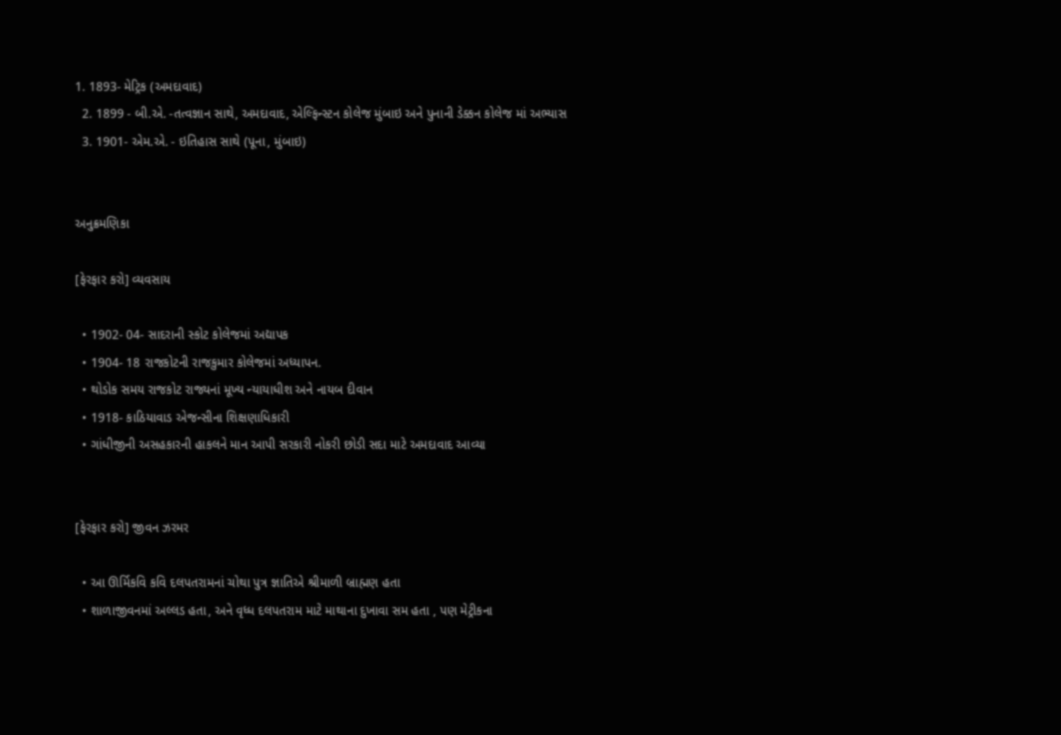1. 1893- મેટ્રિક (અમદાવાદ)
  2. 1899 - બી.એ. -તત્વજ્ઞાન સાથે, અમદાવાદ, એલ્ફિન્સ્ટન કોલેજ મુંબાઇ અને પુનાની ડેક્કન કોલેજ માં અભ્યાસ
  3. 1901- એમ.એ. - ઇતિહાસ સાથે (પૂના, મુંબાઇ)


અનુક્રમણિકા

[ફેરફાર કરો] વ્યવસાય

  • 1902- 04- સાદરાની સ્કોટ કોલેજમાં અદ્યાપક
  • 1904- 18 રાજકોટની રાજકુમાર કોલેજમાં અધ્યાપન.
  • થોડોક સમય રાજકોટ રાજ્યનાં મૂખ્ય ન્યાયાધીશ અને નાયબ દીવાન
  • 1918- કાઠિયાવાડ એજન્સીના શિક્ષણાધિકારી
  • ગાંધીજીની અસહકારની હાકલને માન આપી સરકારી નોકરી છોડી સદા માટે અમદાવાદ આવ્યા


[ફેરફાર કરો] જીવન ઝરમર

  • આ ઊર્મિકવિ કવિ દલપતરામનાં ચોથા પુત્ર જ્ઞાતિએ શ્રીમાળી બ્રાહ્મણ હતા
  • શાળાજીવનમાં અલ્લડ હતા, અને વૃધ્ધ દલપતરામ માટે માથાના દુખાવા સમ હતા , પણ મેટ્રીકના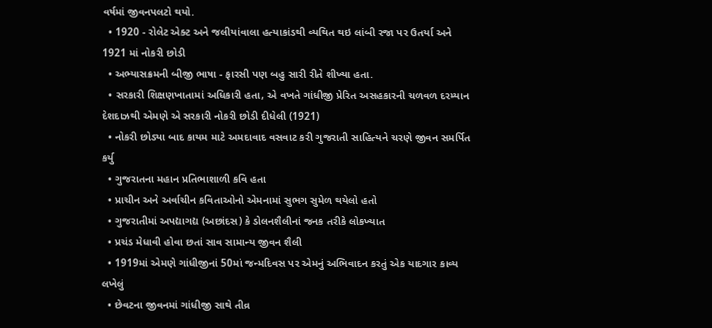વર્ષમાં જીવનપલટો થયો.
  • 1920 - રોલેટ એક્ટ અને જલીયાંવાલા હત્યાકાંડથી વ્યથિત થઇ લાંબી રજા પર ઉતર્યા અને 1921 માં નોકરી છોડી
  • અભ્યાસક્રમની બીજી ભાષા - ફારસી પણ બહુ સારી રીતે શીખ્યા હતા.
  • સરકારી શિક્ષણખાતામાં અધિકારી હતા, એ વખતે ગાંધીજી પ્રેરિત અસહકારની ચળવળ દરમ્યાન દેશદાઝથી એમણે એ સરકારી નોકરી છોડી દીધેલી (1921)
  • નોકરી છોડ્યા બાદ કાયમ માટે અમદાવાદ વસવાટ કરી ગુજરાતી સાહિત્યને ચરણે જીવન સમર્પિત કર્યુ
  • ગુજરાતના મહાન પ્રતિભાશાળી કવિ હતા
  • પ્રાચીન અને અર્વાચીન કવિતાઓનો એમનામાં સુભગ સુમેળ થયેલો હતો
  • ગુજરાતીમાં અપદ્યાગદ્ય (અછાંદસ) કે ડોલનશૈલીનાં જનક તરીકે લોકખ્યાત
  • પ્રચંડ મેધાવી હોવા છતાં સાવ સામાન્ય જીવન શૈલી
  • 1919માં એમણે ગાંધીજીનાં 50માં જન્મદિવસ પર એમનું અભિવાદન કરતું એક યાદગાર કાવ્ય લખેલું
  • છેવટના જીવનમાં ગાંધીજી સાથે તીવ્ર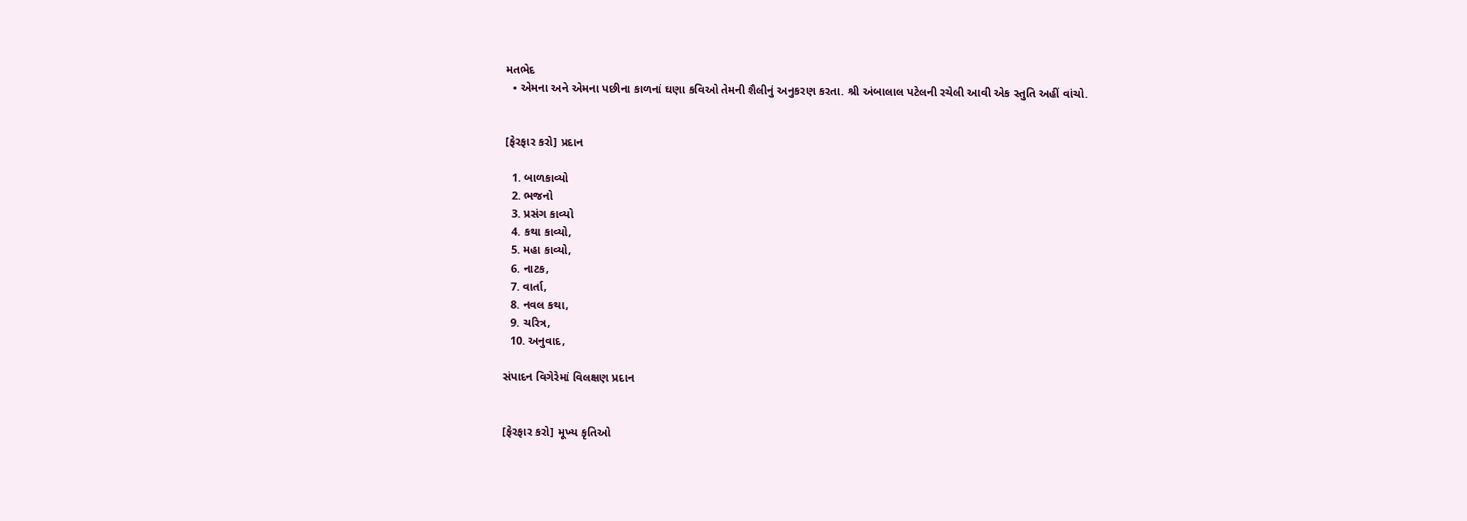મતભેદ
  • એમના અને એમના પછીના કાળનાં ઘણા કવિઓ તેમની શૈલીનું અનુકરણ કરતા. શ્રી અંબાલાલ પટેલની રચેલી આવી એક સ્તુતિ અહીં વાંચો.


[ફેરફાર કરો] પ્રદાન

  1. બાળકાવ્યો
  2. ભજનો
  3. પ્રસંગ કાવ્યો
  4. કથા કાવ્યો,
  5. મહા કાવ્યો,
  6. નાટક,
  7. વાર્તા,
  8. નવલ કથા,
  9. ચરિત્ર,
  10. અનુવાદ,

સંપાદન વિગેરેમાં વિલક્ષણ પ્રદાન


[ફેરફાર કરો] મૂખ્ય કૃતિઓ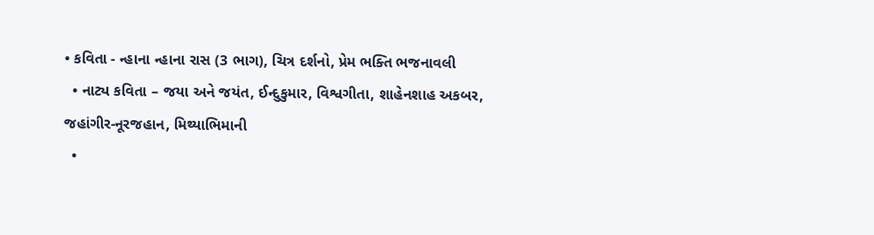• કવિતા - ન્હાના ન્હાના રાસ (3 ભાગ), ચિત્ર દર્શનો, પ્રેમ ભક્તિ ભજનાવલી
  • નાટ્ય કવિતા – જયા અને જયંત, ઈન્દુકુમાર, વિશ્વગીતા, શાહેનશાહ અકબર, જહાંગીર-નૂરજહાન, મિથ્યાભિમાની
  •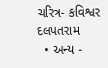ચરિત્ર- કવિશ્વર દલપતરામ
  • અન્ય -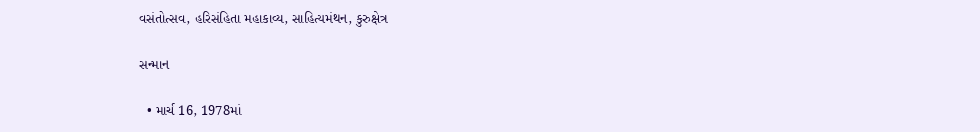વસંતોત્સવ, હરિસંહિતા મહાકાવ્ય, સાહિત્યમંથન, કુરુક્ષેત્ર

સન્માન

  • માર્ચ 16, 1978માં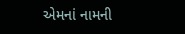એમનાં નામની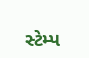સ્ટેમ્પ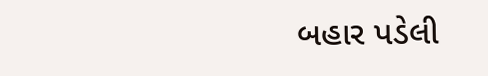બહાર પડેલી